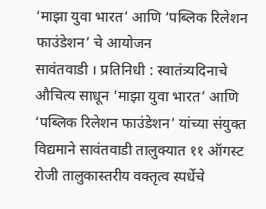‘माझा युवा भारत’ आणि ‘पब्लिक रिलेशन फाउंडेशन’ चे आयोजन
सावंतवाडी । प्रतिनिधी : स्वातंत्र्यदिनाचे औचित्य साधून ‘माझा युवा भारत’ आणि ‘पब्लिक रिलेशन फाउंडेशन’ यांच्या संयुक्त विद्यमाने सावंतवाडी तालुक्यात ११ ऑगस्ट रोजी तालुकास्तरीय वक्तृत्व स्पर्धेचे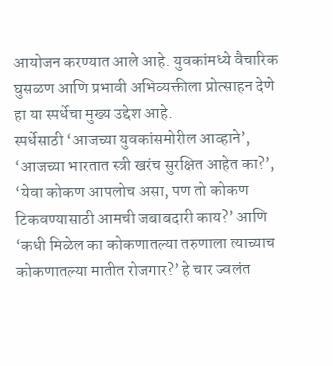आयोजन करण्यात आले आहे. युवकांमध्ये वैचारिक घुसळण आणि प्रभावी अभिव्यक्तीला प्रोत्साहन देणे हा या स्पर्धेचा मुख्य उद्देश आहे.
स्पर्धेसाठी ‘आजच्या युवकांसमोरील आव्हाने’, ‘आजच्या भारतात स्त्री खरंच सुरक्षित आहेत का?’, ‘येवा कोकण आपलोच असा, पण तो कोकण टिकवण्यासाठी आमची जबाबदारी काय?’ आणि ‘कधी मिळेल का कोकणातल्या तरुणाला त्याच्याच कोकणातल्या मातीत रोजगार?’ हे चार ज्वलंत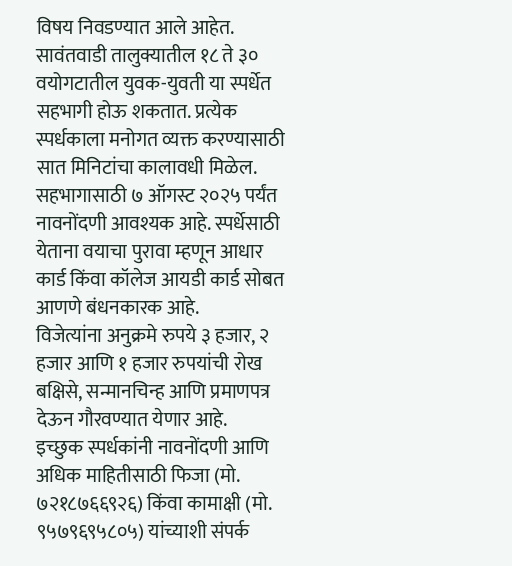विषय निवडण्यात आले आहेत.
सावंतवाडी तालुक्यातील १८ ते ३० वयोगटातील युवक-युवती या स्पर्धेत सहभागी होऊ शकतात. प्रत्येक स्पर्धकाला मनोगत व्यक्त करण्यासाठी सात मिनिटांचा कालावधी मिळेल. सहभागासाठी ७ ऑगस्ट २०२५ पर्यंत नावनोंदणी आवश्यक आहे. स्पर्धेसाठी येताना वयाचा पुरावा म्हणून आधार कार्ड किंवा कॉलेज आयडी कार्ड सोबत आणणे बंधनकारक आहे.
विजेत्यांना अनुक्रमे रुपये ३ हजार, २ हजार आणि १ हजार रुपयांची रोख बक्षिसे, सन्मानचिन्ह आणि प्रमाणपत्र देऊन गौरवण्यात येणार आहे.
इच्छुक स्पर्धकांनी नावनोंदणी आणि अधिक माहितीसाठी फिजा (मो. ७२१८७६६९२६) किंवा कामाक्षी (मो. ९५७९६९५८०५) यांच्याशी संपर्क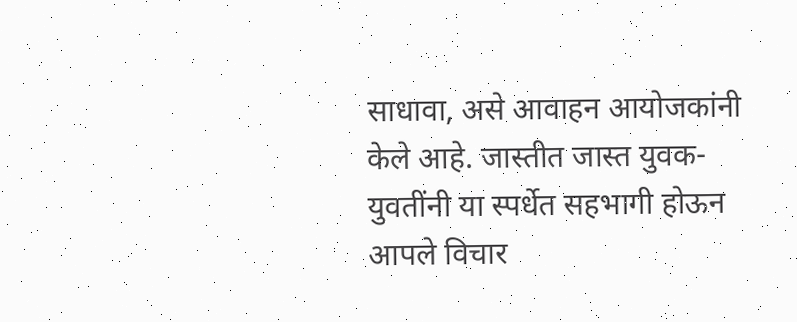साधावा, असे आवाहन आयोजकांनी केले आहे. जास्तीत जास्त युवक-युवतींनी या स्पर्धेत सहभागी होऊन आपले विचार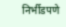निर्भीडपणे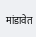मांडावेत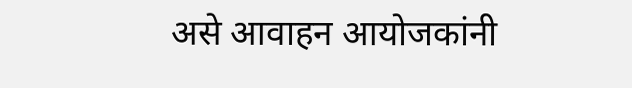असे आवाहन आयोजकांनी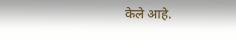केले आहे.